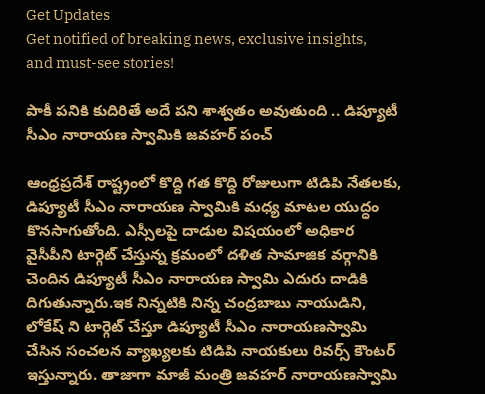Get Updates
Get notified of breaking news, exclusive insights, and must-see stories!

పాకీ పనికి కుదిరితే అదే పని శాశ్వతం అవుతుంది .. డిప్యూటీ సీఎం నారాయణ స్వామికి జవహర్ పంచ్

ఆంధ్రప్రదేశ్ రాష్ట్రంలో కొద్ది గత కొద్ది రోజులుగా టిడిపి నేతలకు, డిప్యూటీ సీఎం నారాయణ స్వామికి మధ్య మాటల యుద్ధం కొనసాగుతోంది. ఎస్సీలపై దాడుల విషయంలో అధికార వైసీపీని టార్గెట్ చేస్తున్న క్రమంలో దళిత సామాజిక వర్గానికి చెందిన డిప్యూటీ సీఎం నారాయణ స్వామి ఎదురు దాడికి దిగుతున్నారు.ఇక నిన్నటికి నిన్న చంద్రబాబు నాయుడిని, లోకేష్ ని టార్గెట్ చేస్తూ డిప్యూటీ సీఎం నారాయణస్వామి చేసిన సంచలన వ్యాఖ్యలకు టిడిపి నాయకులు రివర్స్ కౌంటర్ ఇస్తున్నారు. తాజాగా మాజీ మంత్రి జవహర్ నారాయణస్వామి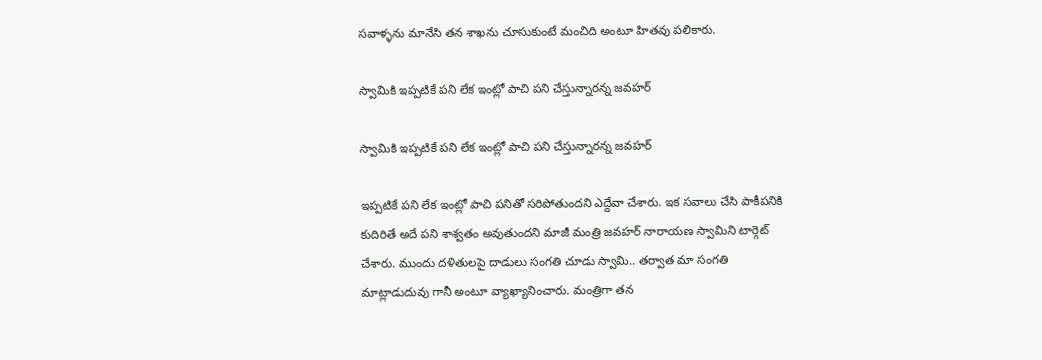సవాళ్ళను మానేసి తన శాఖను చూసుకుంటే మంచిది అంటూ హితవు పలికారు.

స్వామికి ఇప్పటికే పని లేక ఇంట్లో పాచి పని చేస్తున్నారన్న జవహర్

స్వామికి ఇప్పటికే పని లేక ఇంట్లో పాచి పని చేస్తున్నారన్న జవహర్

ఇప్పటికే పని లేక ఇంట్లో పాచి పనితో సరిపోతుందని ఎద్దేవా చేశారు. ఇక సవాలు చేసి పాకీపనికి కుదిరితే అదే పని శాశ్వతం అవుతుందని మాజీ మంత్రి జవహర్ నారాయణ స్వామిని టార్గెట్ చేశారు. ముందు దళితులపై దాడులు సంగతి చూడు స్వామి.. తర్వాత మా సంగతి మాట్లాడుదువు గానీ అంటూ వ్యాఖ్యానించారు. మంత్రిగా తన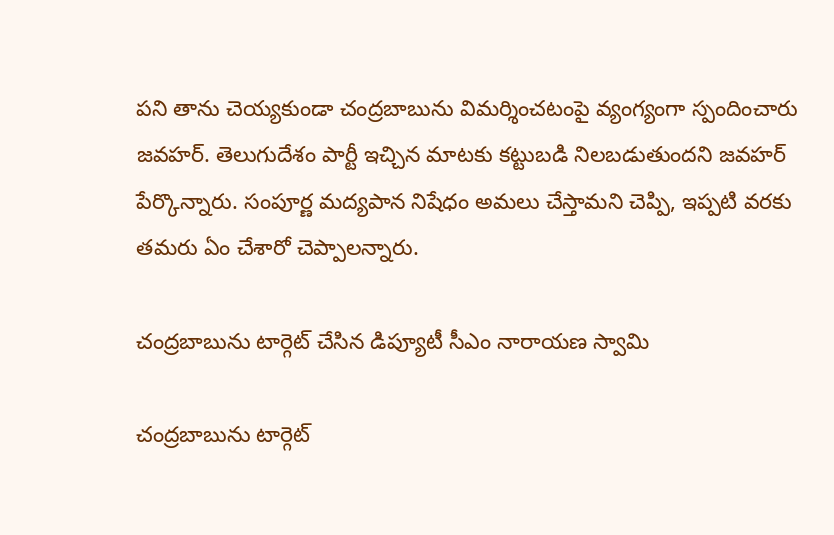పని తాను చెయ్యకుండా చంద్రబాబును విమర్శించటంపై వ్యంగ్యంగా స్పందించారు జవహర్. తెలుగుదేశం పార్టీ ఇచ్చిన మాటకు కట్టుబడి నిలబడుతుందని జవహర్ పేర్కొన్నారు. సంపూర్ణ మద్యపాన నిషేధం అమలు చేస్తామని చెప్పి, ఇప్పటి వరకు తమరు ఏం చేశారో చెప్పాలన్నారు.

చంద్రబాబును టార్గెట్ చేసిన డిప్యూటీ సీఎం నారాయణ స్వామి

చంద్రబాబును టార్గెట్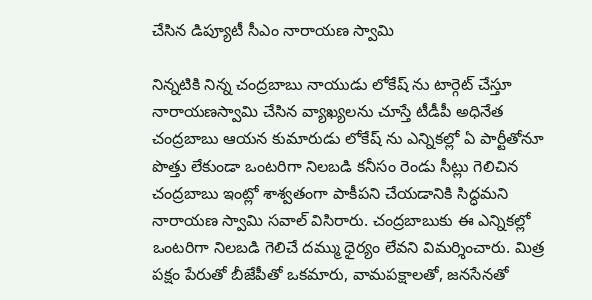చేసిన డిప్యూటీ సీఎం నారాయణ స్వామి

నిన్నటికి నిన్న చంద్రబాబు నాయుడు లోకేష్ ను టార్గెట్ చేస్తూ నారాయణస్వామి చేసిన వ్యాఖ్యలను చూస్తే టీడీపీ అధినేత చంద్రబాబు ఆయన కుమారుడు లోకేష్ ను ఎన్నికల్లో ఏ పార్టీతోనూ పొత్తు లేకుండా ఒంటరిగా నిలబడి కనీసం రెండు సీట్లు గెలిచిన చంద్రబాబు ఇంట్లో శాశ్వతంగా పాకీపని చేయడానికి సిద్ధమని నారాయణ స్వామి సవాల్ విసిరారు. చంద్రబాబుకు ఈ ఎన్నికల్లో ఒంటరిగా నిలబడి గెలిచే దమ్ము ధైర్యం లేవని విమర్శించారు. మిత్ర పక్షం పేరుతో బీజేపీతో ఒకమారు, వామపక్షాలతో, జనసేనతో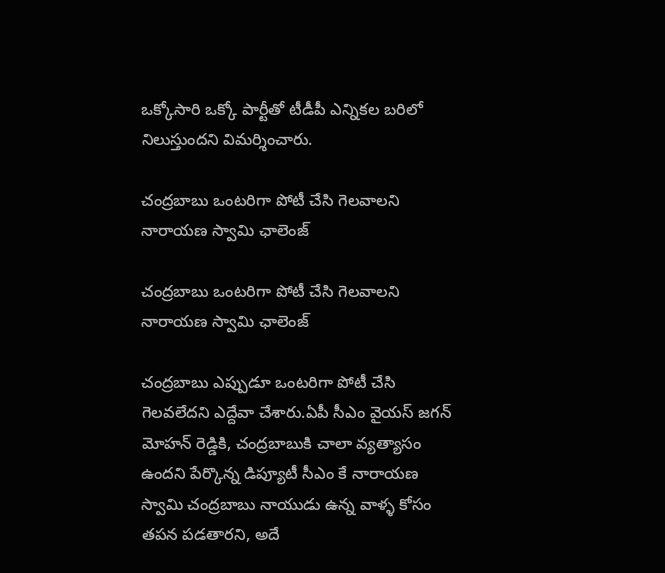ఒక్కోసారి ఒక్కో పార్టీతో టీడీపీ ఎన్నికల బరిలో నిలుస్తుందని విమర్శించారు.

చంద్రబాబు ఒంటరిగా పోటీ చేసి గెలవాలని నారాయణ స్వామి ఛాలెంజ్

చంద్రబాబు ఒంటరిగా పోటీ చేసి గెలవాలని నారాయణ స్వామి ఛాలెంజ్

చంద్రబాబు ఎప్పుడూ ఒంటరిగా పోటీ చేసి గెలవలేదని ఎద్దేవా చేశారు.ఏపీ సీఎం వైయస్ జగన్ మోహన్ రెడ్డికి, చంద్రబాబుకి చాలా వ్యత్యాసం ఉందని పేర్కొన్న డిప్యూటీ సీఎం కే నారాయణ స్వామి చంద్రబాబు నాయుడు ఉన్న వాళ్ళ కోసం తపన పడతారని, అదే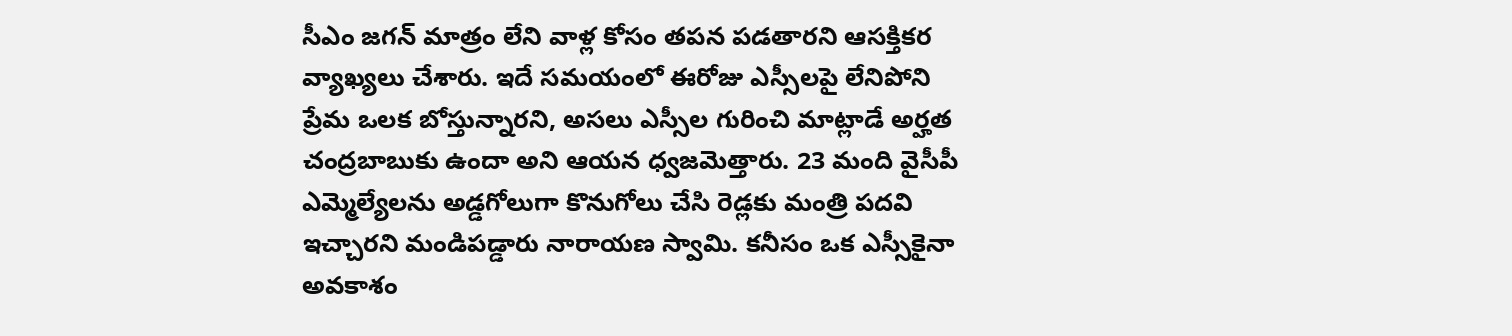సీఎం జగన్ మాత్రం లేని వాళ్ల కోసం తపన పడతారని ఆసక్తికర వ్యాఖ్యలు చేశారు. ఇదే సమయంలో ఈరోజు ఎస్సీలపై లేనిపోని ప్రేమ ఒలక బోస్తున్నారని, అసలు ఎస్సీల గురించి మాట్లాడే అర్హత చంద్రబాబుకు ఉందా అని ఆయన ధ్వజమెత్తారు. 23 మంది వైసీపీ ఎమ్మెల్యేలను అడ్డగోలుగా కొనుగోలు చేసి రెడ్లకు మంత్రి పదవి ఇచ్చారని మండిపడ్డారు నారాయణ స్వామి. కనీసం ఒక ఎస్సీకైనా అవకాశం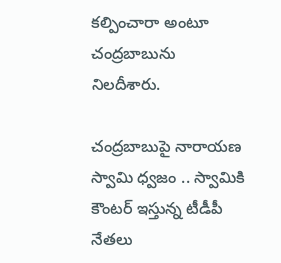కల్పించారా అంటూ చంద్రబాబును నిలదీశారు.

చంద్రబాబుపై నారాయణ స్వామి ధ్వజం .. స్వామికి కౌంటర్ ఇస్తున్న టీడీపీ నేతలు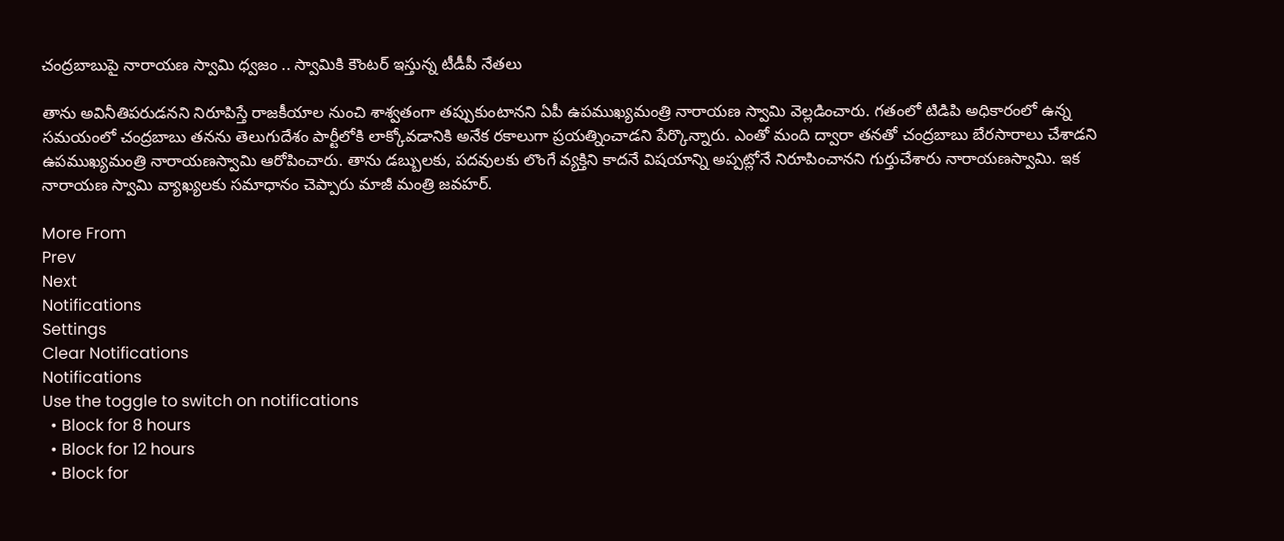చంద్రబాబుపై నారాయణ స్వామి ధ్వజం .. స్వామికి కౌంటర్ ఇస్తున్న టీడీపీ నేతలు

తాను అవినీతిపరుడనని నిరూపిస్తే రాజకీయాల నుంచి శాశ్వతంగా తప్పుకుంటానని ఏపీ ఉపముఖ్యమంత్రి నారాయణ స్వామి వెల్లడించారు. గతంలో టిడిపి అధికారంలో ఉన్న సమయంలో చంద్రబాబు తనను తెలుగుదేశం పార్టీలోకి లాక్కోవడానికి అనేక రకాలుగా ప్రయత్నించాడని పేర్కొన్నారు. ఎంతో మంది ద్వారా తనతో చంద్రబాబు బేరసారాలు చేశాడని ఉపముఖ్యమంత్రి నారాయణస్వామి ఆరోపించారు. తాను డబ్బులకు, పదవులకు లొంగే వ్యక్తిని కాదనే విషయాన్ని అప్పట్లోనే నిరూపించానని గుర్తుచేశారు నారాయణస్వామి. ఇక నారాయణ స్వామి వ్యాఖ్యలకు సమాధానం చెప్పారు మాజీ మంత్రి జవహర్.

More From
Prev
Next
Notifications
Settings
Clear Notifications
Notifications
Use the toggle to switch on notifications
  • Block for 8 hours
  • Block for 12 hours
  • Block for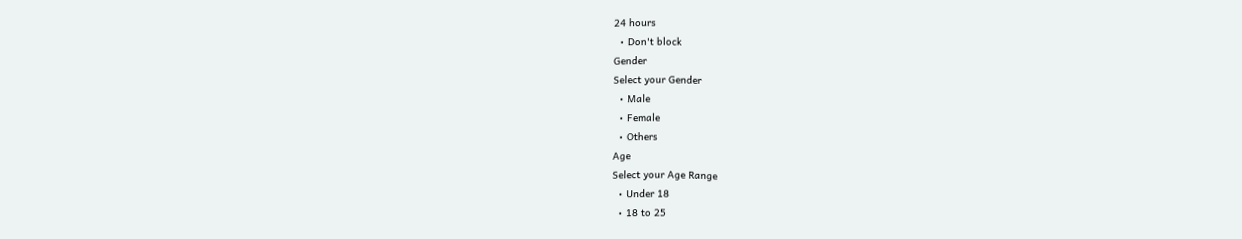24 hours
  • Don't block
Gender
Select your Gender
  • Male
  • Female
  • Others
Age
Select your Age Range
  • Under 18
  • 18 to 25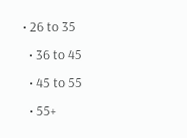• 26 to 35
  • 36 to 45
  • 45 to 55
  • 55+